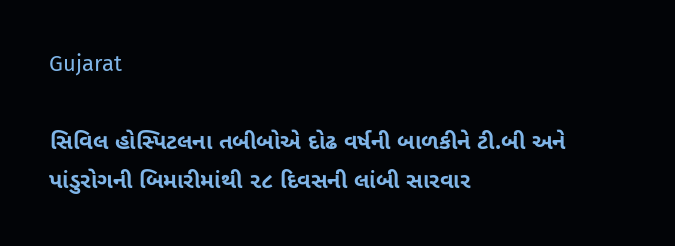Gujarat

સિવિલ હોસ્પિટલના તબીબોએ દોઢ વર્ષની બાળકીને ટી.બી અને પાંડુરોગની બિમારીમાંથી ૨૮ દિવસની લાંબી સારવાર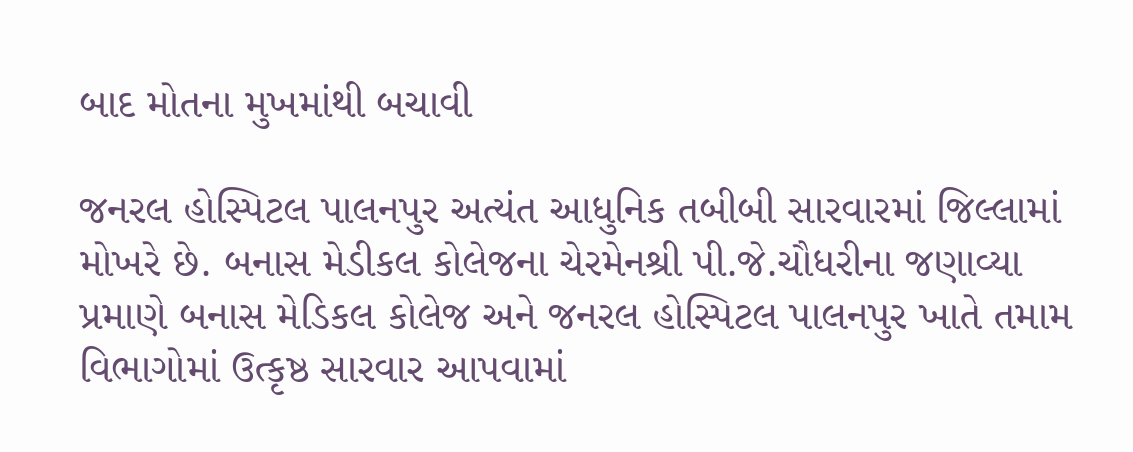બાદ મોતના મુખમાંથી બચાવી

જનરલ હોસ્પિટલ પાલનપુર અત્યંત આધુનિક તબીબી સારવારમાં જિલ્લામાં મોખરે છે. બનાસ મેડીકલ કોલેજના ચેરમેનશ્રી પી.જે.ચૌધરીના જણાવ્યા પ્રમાણે બનાસ મેડિકલ કોલેજ અને જનરલ હોસ્પિટલ પાલનપુર ખાતે તમામ વિભાગોમાં ઉત્કૃષ્ઠ સારવાર આપવામાં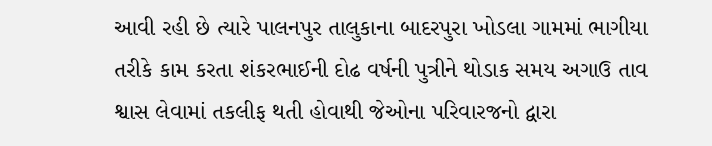આવી રહી છે ત્યારે પાલનપુર તાલુકાના બાદરપુરા ખોડલા ગામમાં ભાગીયા તરીકે કામ કરતા શંકરભાઈની દોઢ વર્ષની પુત્રીને થોડાક સમય અગાઉ તાવ શ્વાસ લેવામાં તકલીફ થતી હોવાથી જેઓના પરિવારજનો દ્વારા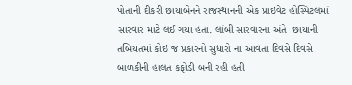પોતાની દીકરી છાયાબેનને રાજસ્થાનની એક પ્રાઇવેટ હોસ્પિટલમાં સારવાર માટે લઈ ગયા હતા. લાંબી સારવારના અંતે  છાયાની તબિયતમાં કોઇ જ પ્રકારનો સુધારો ના આવતા દિવસે દિવસે બાળકીની હાલત કફોડી બની રહી હતી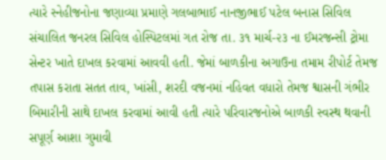ત્યારે સ્નેહીજનોના જણાવ્યા પ્રમાણે ગલબાભાઈ નાનજીભાઈ પટેલ બનાસ સિવિલ સંચાલિત જનરલ સિવિલ હોસ્પિટલમાં ગત રોજ તા. ૩૧ માર્ચ-૨૩ ના ઈમરજન્સી ટ્રોમા સેન્ટર ખાતે દાખલ કરવામાં આવવી હતી. જેમાં બાળકીના અગાઉના તમામ રીપોર્ટ તેમજ તપાસ કરાતા સતત તાવ, ખાંસી, શરદી વજનમાં નહિવત વધારો તેમજ શ્વાસની ગંભીર બિમારીની સાથે દાખલ કરવામાં આવી હતી ત્યારે પરિવારજનોએ બાળકી સ્વસ્થ થવાની સપૂર્ણ આશા ગુમાવી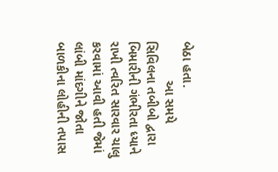બેઠા હતા.
           આ સમયે સિવિલના તબીબો દ્વારા બિમારીની ગંભીરતા ધ્યાને રાખી ત્વરિત સારવાર ચાલુ કરવામાં આવી હતી જેમાં લાંબી માંદગીને જોતા બાળકીના લોહીની તપાસ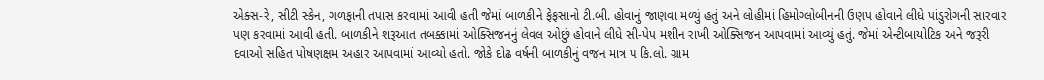એક્સ-રે, સીટી સ્કેન, ગળફાની તપાસ કરવામાં આવી હતી જેમાં બાળકીને ફેફસાનો ટી.બી. હોવાનું જાણવા મળ્યું હતું અને લોહીમાં હિમોગ્લોબીનની ઉણપ હોવાને લીધે પાંડુરોગની સારવાર પણ કરવામાં આવી હતી. બાળકીને શરૂઆત તબક્કામાં ઓક્સિજનનું લેવલ ઓછું હોવાને લીધે સી-પેપ મશીન રાખી ઓક્સિજન આપવામાં આવ્યું હતું. જેમાં એન્ટીબાયોટિક અને જરૂરી દવાઓ સહિત પોષણક્ષમ અહાર આપવામાં આવ્યો હતો. જોકે દોઢ વર્ષની બાળકીનું વજન માત્ર ૫ કિ.લો. ગ્રામ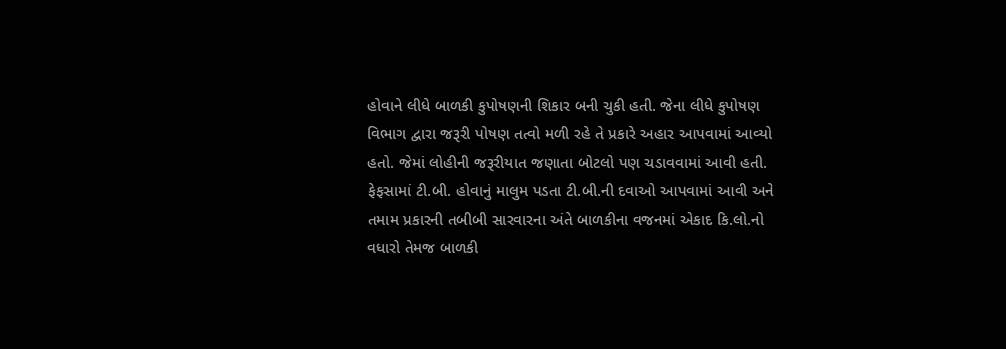હોવાને લીધે બાળકી કુપોષણની શિકાર બની ચુકી હતી. જેના લીધે કુપોષણ વિભાગ દ્વારા જરૂરી પોષણ તત્વો મળી રહે તે પ્રકારે અહાર આપવામાં આવ્યો હતો. જેમાં લોહીની જરૂરીયાત જણાતા બોટલો પણ ચડાવવામાં આવી હતી. ફેફસામાં ટી.બી. હોવાનું માલુમ પડતા ટી.બી.ની દવાઓ આપવામાં આવી અને તમામ પ્રકારની તબીબી સારવારના અંતે બાળકીના વજનમાં એકાદ કિ.લો.નો વધારો તેમજ બાળકી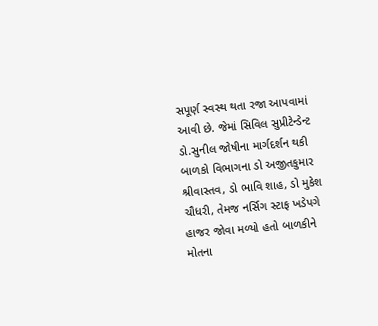સપૂર્ણ સ્વસ્થ થતા રજા આપવામાં આવી છે. જેમાં સિવિલ સુપ્રીટેન્ડેન્ટ ડો.સુનીલ જોષીના માર્ગદર્શન થકી બાળકો વિભાગના ડો અજીતકુમાર શ્રીવાસ્તવ, ડો ભાવિ શાહ, ડો મુકેશ ચૌધરી, તેમજ નર્સિગ સ્ટાફ ખડેપગે હાજર જોવા મળ્યો હતો બાળકીને મોતના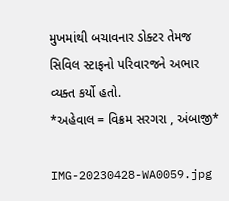મુખમાંથી બચાવનાર ડોક્ટર તેમજ સિવિલ સ્ટાફનો પરિવારજને અભાર વ્યક્ત કર્યો હતો.
*અહેવાલ = વિક્રમ સરગરા , અંબાજી*

IMG-20230428-WA0059.jpg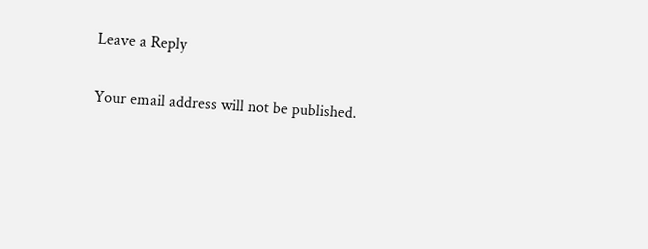Leave a Reply

Your email address will not be published.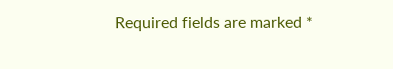Required fields are marked *